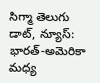సిగ్మా తెలుగు డాట్, న్యూస్: భారత్-అమెరికా మధ్య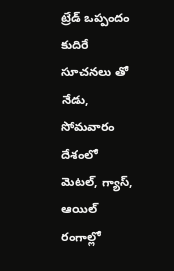ట్రేడ్ ఒప్పందం కుదిరే సూచనలు తో నేడు, సోమవారం దేశంలో మెటల్, గ్యాస్, ఆయిల్ రంగాల్లో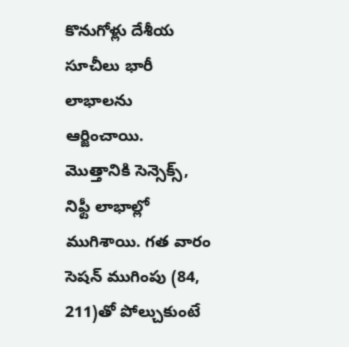కొనుగోళ్లు దేశీయ సూచీలు భారీ లాభాలను ఆర్జించాయి. మొత్తానికి సెన్సెక్స్, నిఫ్టీ లాభాల్లో ముగిశాయి. గత వారం సెషన్ ముగింపు (84, 211)తో పోల్చుకుంటే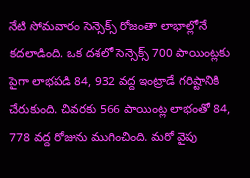నేటి సోమవారం సెన్సెక్స్ రోజంతా లాభాల్లోనే కదలాడింది. ఒక దశలో సెన్సెక్స్ 700 పాయింట్లకు పైగా లాభపడి 84, 932 వద్ద ఇంట్రాడే గరిష్టానికి చేరుకుంది. చివరకు 566 పాయింట్ల లాభంతో 84, 778 వద్ద రోజును ముగించింది. మరో వైపు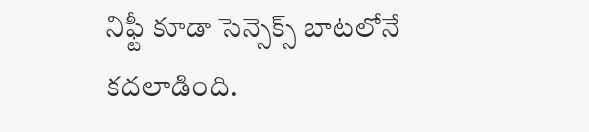నిఫ్టీ కూడా సెన్సెక్స్ బాటలోనే కదలాడింది.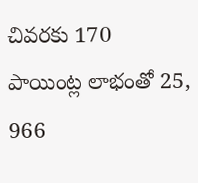చివరకు 170 పాయింట్ల లాభంతో 25, 966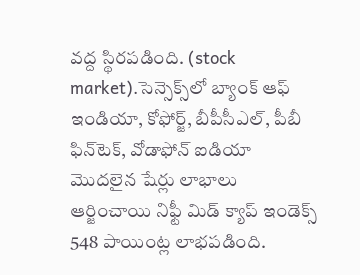వద్ద స్థిరపడింది. (stock market).సెన్సెక్స్‌లో బ్యాంక్ ఆఫ్ ఇండియా, కోఫోర్జ్, బీపీసీఎల్, పీబీ ఫిన్‌టెక్, వోడాఫోన్ ఐడియా మొదలైన షేర్లు లాభాలు ఆర్జించాయి నిఫ్టీ మిడ్ క్యాప్ ఇండెక్స్ 548 పాయింట్ల లాభపడింది.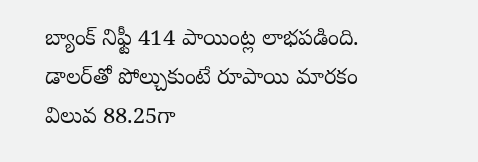బ్యాంక్ నిఫ్టీ 414 పాయింట్ల లాభపడింది. డాలర్‌తో పోల్చుకుంటే రూపాయి మారకం విలువ 88.25గా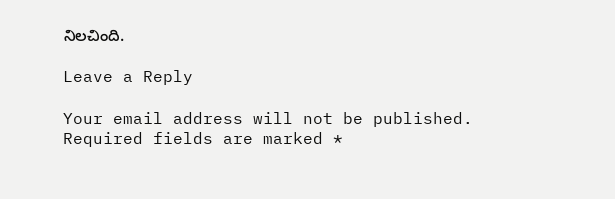నిలచింది.

Leave a Reply

Your email address will not be published. Required fields are marked *